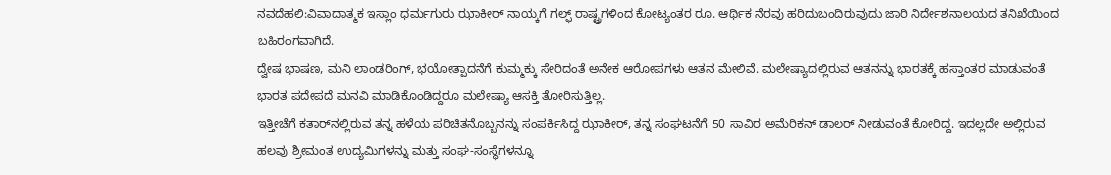ನವದೆಹಲಿ:ವಿವಾದಾತ್ಮಕ ಇಸ್ಲಾಂ ಧರ್ಮಗುರು ಝಾಕೀರ್ ನಾಯ್ಕಗೆ ಗಲ್ಫ್ ರಾಷ್ಟ್ರಗಳಿಂದ ಕೋಟ್ಯಂತರ ರೂ. ಆರ್ಥಿಕ ನೆರವು ಹರಿದುಬಂದಿರುವುದು ಜಾರಿ ನಿರ್ದೇಶನಾಲಯದ ತನಿಖೆಯಿಂದ ಬಹಿರಂಗವಾಗಿದೆ.
ದ್ವೇಷ ಭಾಷಣ, ಮನಿ ಲಾಂಡರಿಂಗ್, ಭಯೋತ್ಪಾದನೆಗೆ ಕುಮ್ಮಕ್ಕು ಸೇರಿದಂತೆ ಅನೇಕ ಆರೋಪಗಳು ಆತನ ಮೇಲಿವೆ. ಮಲೇಷ್ಯಾದಲ್ಲಿರುವ ಆತನನ್ನು ಭಾರತಕ್ಕೆ ಹಸ್ತಾಂತರ ಮಾಡುವಂತೆ ಭಾರತ ಪದೇಪದೆ ಮನವಿ ಮಾಡಿಕೊಂಡಿದ್ದರೂ ಮಲೇಷ್ಯಾ ಆಸಕ್ತಿ ತೋರಿಸುತ್ತಿಲ್ಲ.
ಇತ್ತೀಚೆಗೆ ಕತಾರ್‌ನಲ್ಲಿರುವ ತನ್ನ ಹಳೆಯ ಪರಿಚಿತನೊಬ್ಬನನ್ನು ಸಂಪರ್ಕಿಸಿದ್ದ ಝಾಕೀರ್, ತನ್ನ ಸಂಘಟನೆಗೆ 50 ಸಾವಿರ ಅಮೆರಿಕನ್ ಡಾಲರ್ ನೀಡುವಂತೆ ಕೋರಿದ್ದ. ಇದಲ್ಲದೇ ಅಲ್ಲಿರುವ ಹಲವು ಶ್ರೀಮಂತ ಉದ್ಯಮಿಗಳನ್ನು ಮತ್ತು ಸಂಘ-ಸಂಸ್ಥೆಗಳನ್ನೂ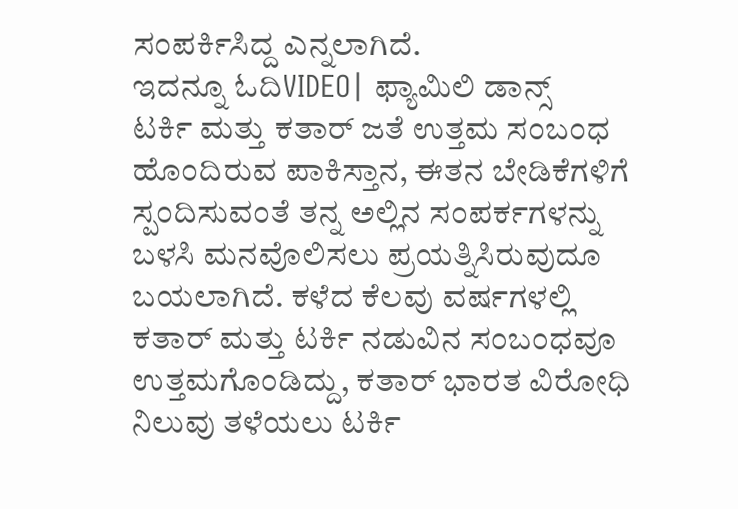ಸಂಪರ್ಕಿಸಿದ್ದ ಎನ್ನಲಾಗಿದೆ.
ಇದನ್ನೂ ಓದಿVIDEO| ಫ್ಯಾಮಿಲಿ ಡಾನ್ಸ್
ಟರ್ಕಿ ಮತ್ತು ಕತಾರ್ ಜತೆ ಉತ್ತಮ ಸಂಬಂಧ ಹೊಂದಿರುವ ಪಾಕಿಸ್ತಾನ, ಈತನ ಬೇಡಿಕೆಗಳಿಗೆ ಸ್ಪಂದಿಸುವಂತೆ ತನ್ನ ಅಲ್ಲಿನ ಸಂಪರ್ಕಗಳನ್ನು ಬಳಸಿ ಮನವೊಲಿಸಲು ಪ್ರಯತ್ನಿಸಿರುವುದೂ ಬಯಲಾಗಿದೆ. ಕಳೆದ ಕೆಲವು ವರ್ಷಗಳಲ್ಲಿ ಕತಾರ್ ಮತ್ತು ಟರ್ಕಿ ನಡುವಿನ ಸಂಬಂಧವೂ ಉತ್ತಮಗೊಂಡಿದ್ದು, ಕತಾರ್ ಭಾರತ ವಿರೋಧಿ ನಿಲುವು ತಳೆಯಲು ಟರ್ಕಿ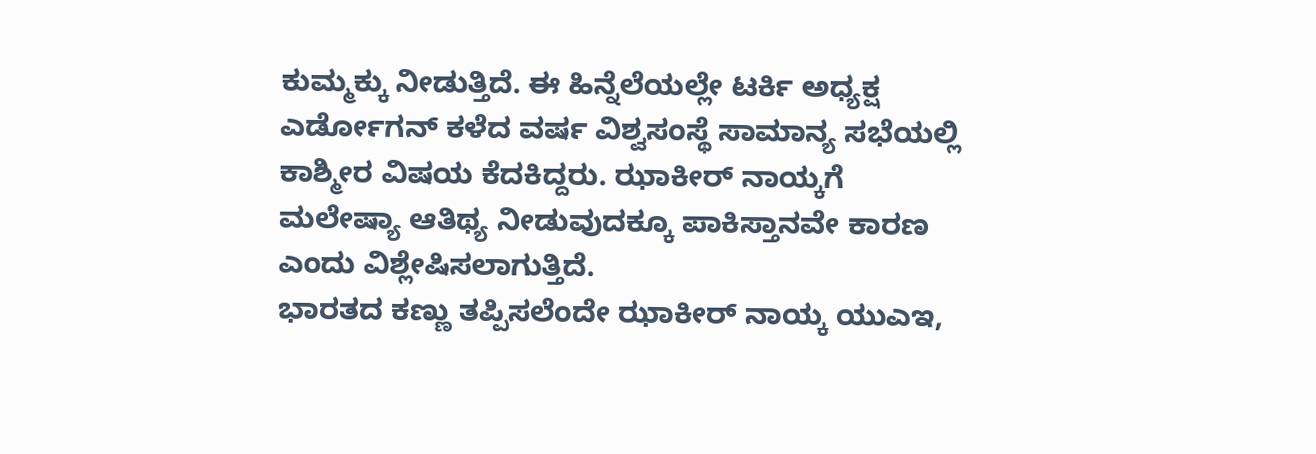ಕುಮ್ಮಕ್ಕು ನೀಡುತ್ತಿದೆ. ಈ ಹಿನ್ನೆಲೆಯಲ್ಲೇ ಟರ್ಕಿ ಅಧ್ಯಕ್ಷ ಎರ್ಡೋಗನ್ ಕಳೆದ ವರ್ಷ ವಿಶ್ವಸಂಸ್ಥೆ ಸಾಮಾನ್ಯ ಸಭೆಯಲ್ಲಿ ಕಾಶ್ಮೀರ ವಿಷಯ ಕೆದಕಿದ್ದರು. ಝಾಕೀರ್ ನಾಯ್ಕಗೆ ಮಲೇಷ್ಯಾ ಆತಿಥ್ಯ ನೀಡುವುದಕ್ಕೂ ಪಾಕಿಸ್ತಾನವೇ ಕಾರಣ ಎಂದು ವಿಶ್ಲೇಷಿಸಲಾಗುತ್ತಿದೆ.
ಭಾರತದ ಕಣ್ಣು ತಪ್ಪಿಸಲೆಂದೇ ಝಾಕೀರ್ ನಾಯ್ಕ ಯುಎಇ,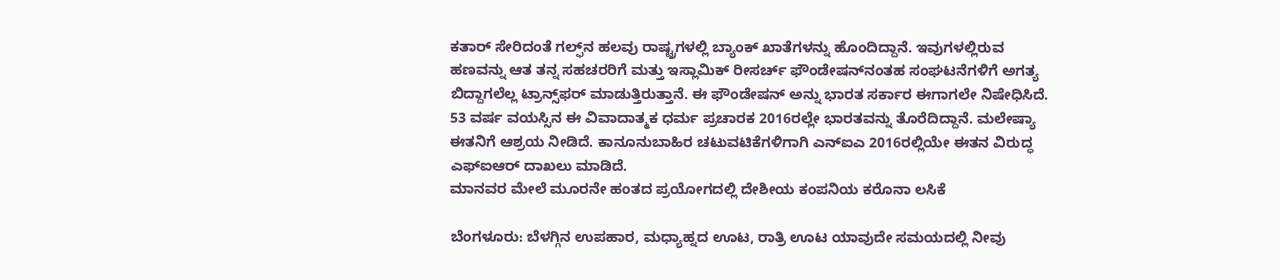ಕತಾರ್ ಸೇರಿದಂತೆ ಗಲ್ಫ್‌ನ ಹಲವು ರಾಷ್ಟ್ರಗಳಲ್ಲಿ ಬ್ಯಾಂಕ್ ಖಾತೆಗಳನ್ನು ಹೊಂದಿದ್ದಾನೆ. ಇವುಗಳಲ್ಲಿರುವ ಹಣವನ್ನು ಆತ ತನ್ನ ಸಹಚರರಿಗೆ ಮತ್ತು ಇಸ್ಲಾಮಿಕ್ ರೀಸರ್ಚ್ ಫೌಂಡೇಷನ್‌ನಂತಹ ಸಂಘಟನೆಗಳಿಗೆ ಅಗತ್ಯ ಬಿದ್ದಾಗಲೆಲ್ಲ ಟ್ರಾನ್ಸ್‌ಫರ್ ಮಾಡುತ್ತಿರುತ್ತಾನೆ. ಈ ಫೌಂಡೇಷನ್ ಅನ್ನು ಭಾರತ ಸರ್ಕಾರ ಈಗಾಗಲೇ ನಿಷೇಧಿಸಿದೆ.
53 ವರ್ಷ ವಯಸ್ಸಿನ ಈ ವಿವಾದಾತ್ಮಕ ಧರ್ಮ ಪ್ರಚಾರಕ 2016ರಲ್ಲೇ ಭಾರತವನ್ನು ತೊರೆದಿದ್ದಾನೆ. ಮಲೇಷ್ಯಾ ಈತನಿಗೆ ಆಶ್ರಯ ನೀಡಿದೆ. ಕಾನೂನುಬಾಹಿರ ಚಟುವಟಿಕೆಗಳಿಗಾಗಿ ಎನ್‌ಐಎ 2016ರಲ್ಲಿಯೇ ಈತನ ವಿರುದ್ಧ ಎಫ್‌ಐಆರ್ ದಾಖಲು ಮಾಡಿದೆ.
ಮಾನವರ ಮೇಲೆ ಮೂರನೇ ಹಂತದ ಪ್ರಯೋಗದಲ್ಲಿ ದೇಶೀಯ ಕಂಪನಿಯ ಕರೊನಾ ಲಸಿಕೆ

ಬೆಂಗಳೂರು: ಬೆಳಗ್ಗಿನ ಉಪಹಾರ, ಮಧ್ಯಾಹ್ನದ ಊಟ, ರಾತ್ರಿ ಊಟ ಯಾವುದೇ ಸಮಯದಲ್ಲಿ ನೀವು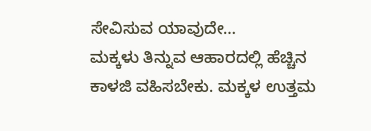ಸೇವಿಸುವ ಯಾವುದೇ…
ಮಕ್ಕಳು ತಿನ್ನುವ ಆಹಾರದಲ್ಲಿ ಹೆಚ್ಚಿನ ಕಾಳಜಿ ವಹಿಸಬೇಕು. ಮಕ್ಕಳ ಉತ್ತಮ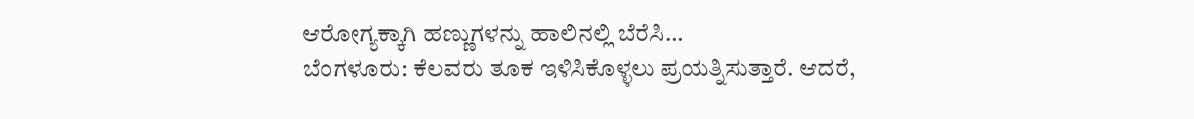ಆರೋಗ್ಯಕ್ಕಾಗಿ ಹಣ್ಣುಗಳನ್ನು ಹಾಲಿನಲ್ಲಿ ಬೆರೆಸಿ…
ಬೆಂಗಳೂರು: ಕೆಲವರು ತೂಕ ಇಳಿಸಿಕೊಳ್ಳಲು ಪ್ರಯತ್ನಿಸುತ್ತಾರೆ. ಆದರೆ,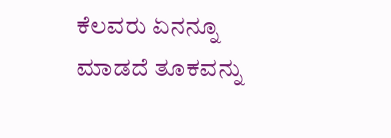ಕೆಲವರು ಏನನ್ನೂ ಮಾಡದೆ ತೂಕವನ್ನು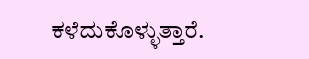ಕಳೆದುಕೊಳ್ಳುತ್ತಾರೆ.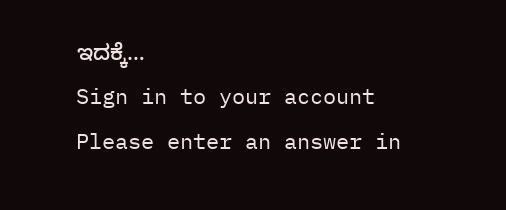ಇದಕ್ಕೆ…
Sign in to your account
Please enter an answer in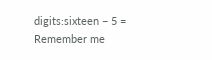digits:sixteen − 5 =
Remember me